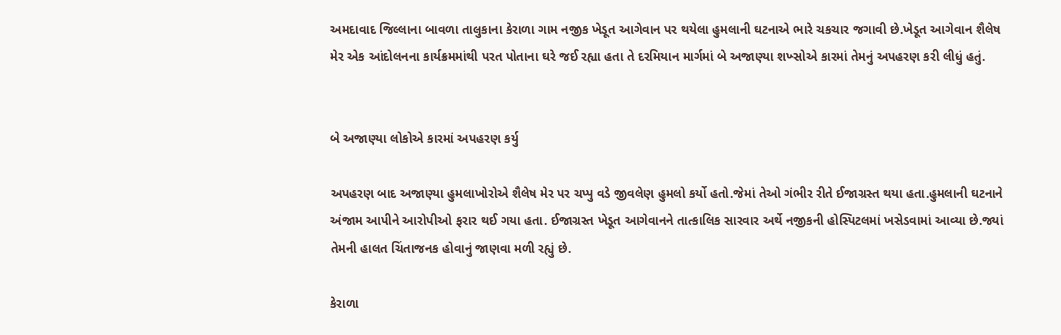અમદાવાદ જિલ્લાના બાવળા તાલુકાના કેરાળા ગામ નજીક ખેડૂત આગેવાન પર થયેલા હુમલાની ઘટનાએ ભારે ચકચાર જગાવી છે.ખેડૂત આગેવાન શૈલેષ મેર એક આંદોલનના કાર્યક્રમમાંથી પરત પોતાના ઘરે જઈ રહ્યા હતા તે દરમિયાન માર્ગમાં બે અજાણ્યા શખ્સોએ કારમાં તેમનું અપહરણ કરી લીધું હતું.


બે અજાણ્યા લોકોએ કારમાં અપહરણ કર્યુ

અપહરણ બાદ અજાણ્યા હુમલાખોરોએ શૈલેષ મેર પર ચપ્પુ વડે જીવલેણ હુમલો કર્યો હતો.જેમાં તેઓ ગંભીર રીતે ઈજાગ્રસ્ત થયા હતા.હુમલાની ઘટનાને અંજામ આપીને આરોપીઓ ફરાર થઈ ગયા હતા. ઈજાગ્રસ્ત ખેડૂત આગેવાનને તાત્કાલિક સારવાર અર્થે નજીકની હોસ્પિટલમાં ખસેડવામાં આવ્યા છે.જ્યાં તેમની હાલત ચિંતાજનક હોવાનું જાણવા મળી રહ્યું છે.

કેરાળા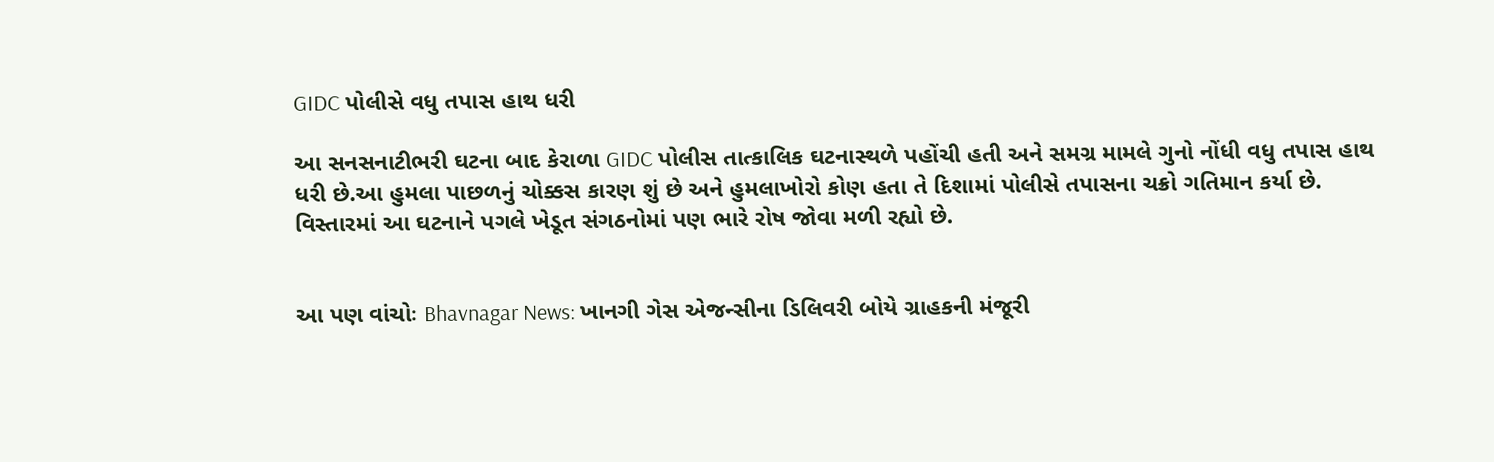GIDC પોલીસે વધુ તપાસ હાથ ધરી

આ સનસનાટીભરી ઘટના બાદ કેરાળા GIDC પોલીસ તાત્કાલિક ઘટનાસ્થળે પહોંચી હતી અને સમગ્ર મામલે ગુનો નોંધી વધુ તપાસ હાથ ધરી છે.આ હુમલા પાછળનું ચોક્કસ કારણ શું છે અને હુમલાખોરો કોણ હતા તે દિશામાં પોલીસે તપાસના ચક્રો ગતિમાન કર્યા છે. વિસ્તારમાં આ ઘટનાને પગલે ખેડૂત સંગઠનોમાં પણ ભારે રોષ જોવા મળી રહ્યો છે.


આ પણ વાંચોઃ Bhavnagar News: ખાનગી ગેસ એજન્સીના ડિલિવરી બોયે ગ્રાહકની મંજૂરી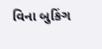વિના બુકિંગ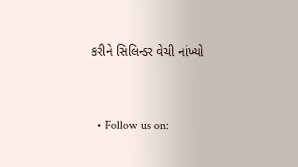કરીને સિલિન્ડર વેચી નાંખ્યો


  • Follow us on: